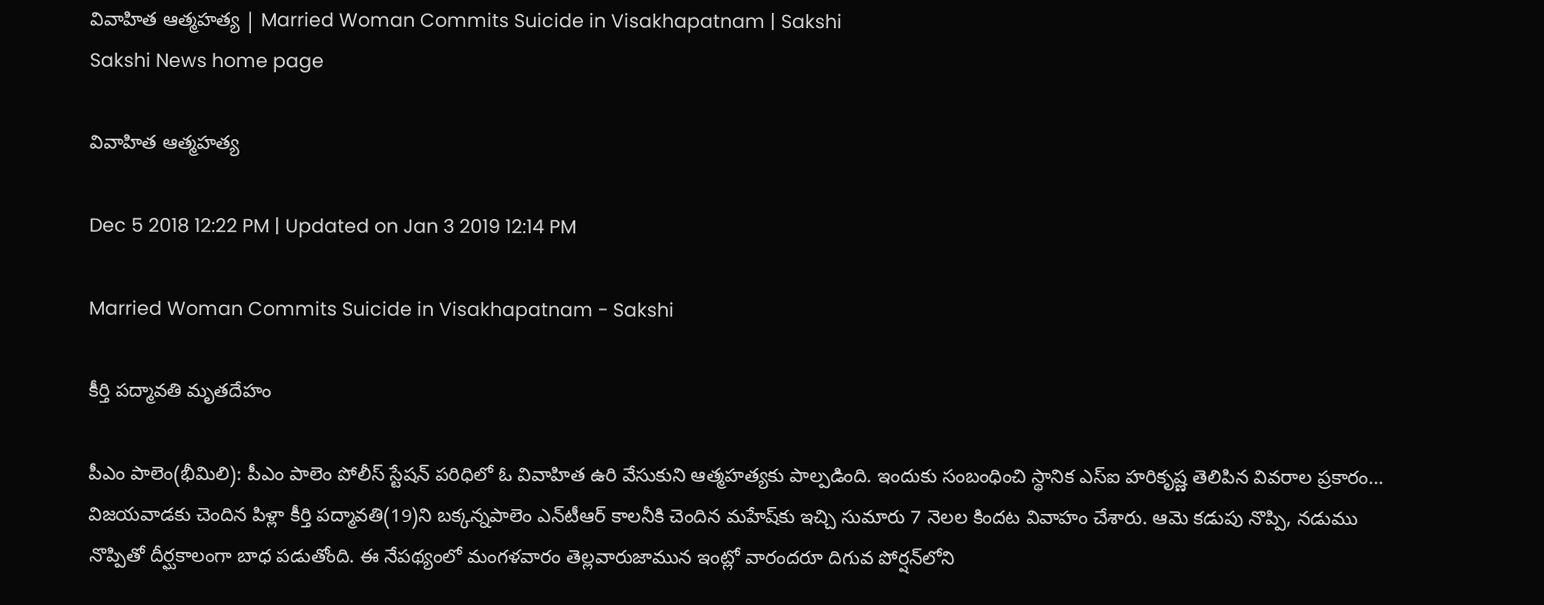వివాహిత ఆత్మహత్య | Married Woman Commits Suicide in Visakhapatnam | Sakshi
Sakshi News home page

వివాహిత ఆత్మహత్య

Dec 5 2018 12:22 PM | Updated on Jan 3 2019 12:14 PM

Married Woman Commits Suicide in Visakhapatnam - Sakshi

కీర్తి పద్మావతి మృతదేహం

పీఎం పాలెం(భీమిలి): పీఎం పాలెం పోలీస్‌ స్టేషన్‌ పరిధిలో ఓ వివాహిత ఉరి వేసుకుని ఆత్మహత్యకు పాల్పడింది. ఇందుకు సంబంధించి స్థానిక ఎస్‌ఐ హరికృష్ణ తెలిపిన వివరాల ప్రకారం... విజయవాడకు చెందిన పిళ్లా కీర్తి పద్మావతి(19)ని బక్కన్నపాలెం ఎన్‌టీఆర్‌ కాలనీకి చెందిన మహేష్‌కు ఇచ్చి సుమారు 7 నెలల కిందట వివాహం చేశారు. ఆమె కడుపు నొప్పి, నడుము నొప్పితో దీర్ఘకాలంగా బాధ పడుతోంది. ఈ నేపథ్యంలో మంగళవారం తెల్లవారుజామున ఇంట్లో వారందరూ దిగువ పోర్షన్‌లోని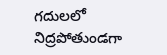గదులలో నిద్రపోతుండగా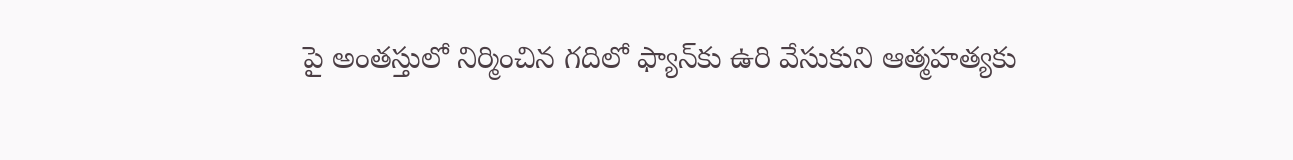పై అంతస్తులో నిర్మించిన గదిలో ఫ్యాన్‌కు ఉరి వేసుకుని ఆత్మహత్యకు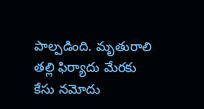పాల్పడింది. మృతురాలి తల్లి ఫిర్యాదు మేరకు కేసు నమోదు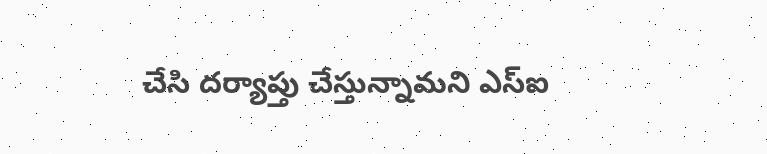చేసి దర్యాప్తు చేస్తున్నామని ఎస్‌ఐ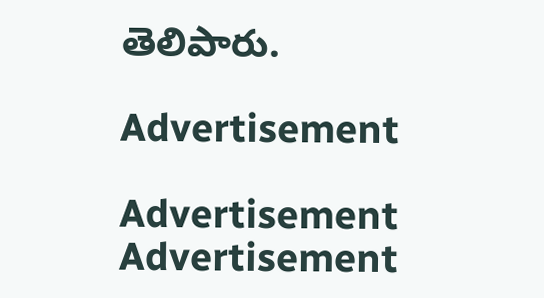తెలిపారు.

Advertisement

Advertisement
Advertisement